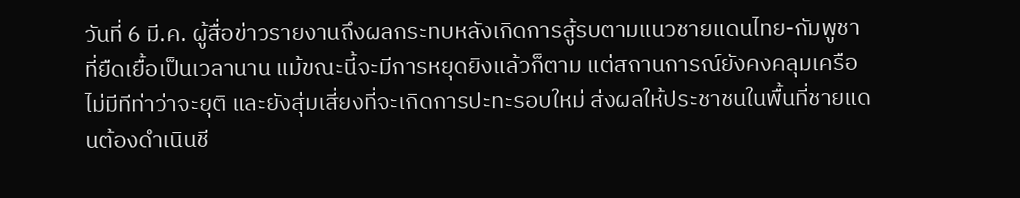วันที่ 6 มี.ค. ผู้สื่อข่าวรายงานถึงผลกระทบหลังเกิดการสู้รบตามแนวชายแดนไทย-กัมพูชา ที่ยืดเยื้อเป็นเวลานาน แม้ขณะนี้จะมีการหยุดยิงแล้วก็ตาม แต่สถานการณ์ยังคงคลุมเครือ ไม่มีทีท่าว่าจะยุติ และยังสุ่มเสี่ยงที่จะเกิดการปะทะรอบใหม่ ส่งผลให้ประชาชนในพื้นที่ชายแดนต้องดำเนินชี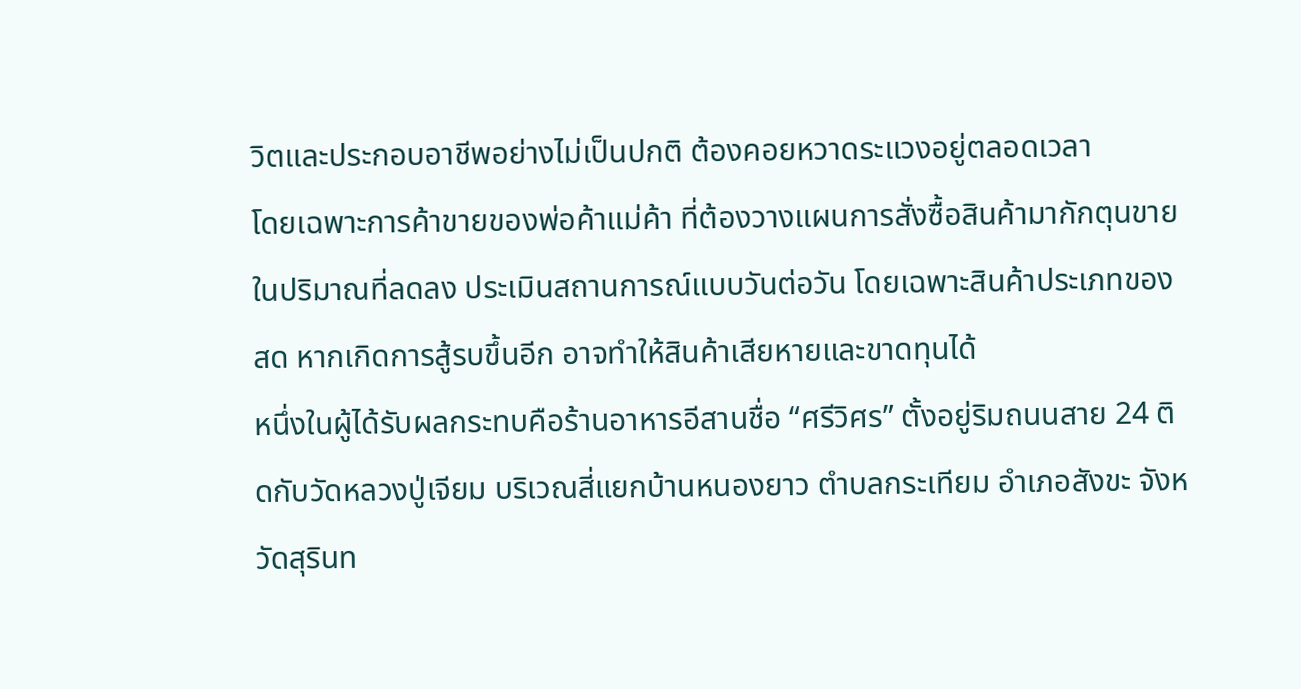วิตและประกอบอาชีพอย่างไม่เป็นปกติ ต้องคอยหวาดระแวงอยู่ตลอดเวลา
โดยเฉพาะการค้าขายของพ่อค้าแม่ค้า ที่ต้องวางแผนการสั่งซื้อสินค้ามากักตุนขายในปริมาณที่ลดลง ประเมินสถานการณ์แบบวันต่อวัน โดยเฉพาะสินค้าประเภทของสด หากเกิดการสู้รบขึ้นอีก อาจทำให้สินค้าเสียหายและขาดทุนได้
หนึ่งในผู้ได้รับผลกระทบคือร้านอาหารอีสานชื่อ “ศรีวิศร” ตั้งอยู่ริมถนนสาย 24 ติดกับวัดหลวงปู่เจียม บริเวณสี่แยกบ้านหนองยาว ตำบลกระเทียม อำเภอสังขะ จังหวัดสุรินท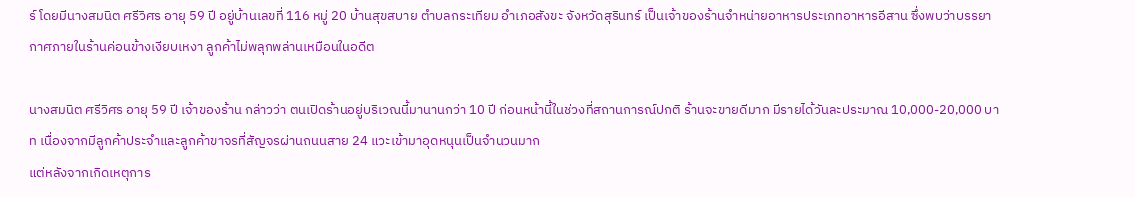ร์ โดยมีนางสมนิต ศรีวิศร อายุ 59 ปี อยู่บ้านเลขที่ 116 หมู่ 20 บ้านสุขสบาย ตำบลกระเทียม อำเภอสังขะ จังหวัดสุรินทร์ เป็นเจ้าของร้านจำหน่ายอาหารประเภทอาหารอีสาน ซึ่งพบว่าบรรยากาศภายในร้านค่อนข้างเงียบเหงา ลูกค้าไม่พลุกพล่านเหมือนในอดีต

นางสมนิต ศรีวิศร อายุ 59 ปี เจ้าของร้าน กล่าวว่า ตนเปิดร้านอยู่บริเวณนี้มานานกว่า 10 ปี ก่อนหน้านี้ในช่วงที่สถานการณ์ปกติ ร้านจะขายดีมาก มีรายได้วันละประมาณ 10,000-20,000 บาท เนื่องจากมีลูกค้าประจำและลูกค้าขาจรที่สัญจรผ่านถนนสาย 24 แวะเข้ามาอุดหนุนเป็นจำนวนมาก
แต่หลังจากเกิดเหตุการ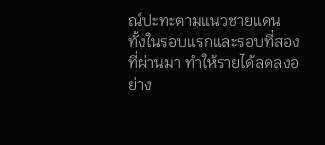ณ์ปะทะตามแนวชายแดน ทั้งในรอบแรกและรอบที่สองที่ผ่านมา ทำให้รายได้ลดลงอย่าง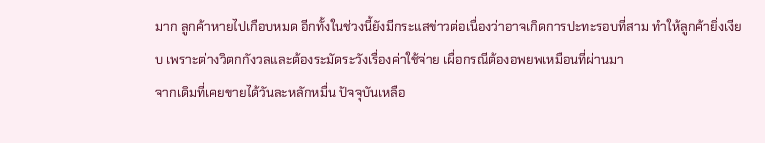มาก ลูกค้าหายไปเกือบหมด อีกทั้งในช่วงนี้ยังมีกระแสข่าวต่อเนื่องว่าอาจเกิดการปะทะรอบที่สาม ทำให้ลูกค้ายิ่งเงียบ เพราะต่างวิตกกังวลและต้องระมัดระวังเรื่องค่าใช้จ่าย เผื่อกรณีต้องอพยพเหมือนที่ผ่านมา
จากเดิมที่เคยขายได้วันละหลักหมื่น ปัจจุบันเหลือ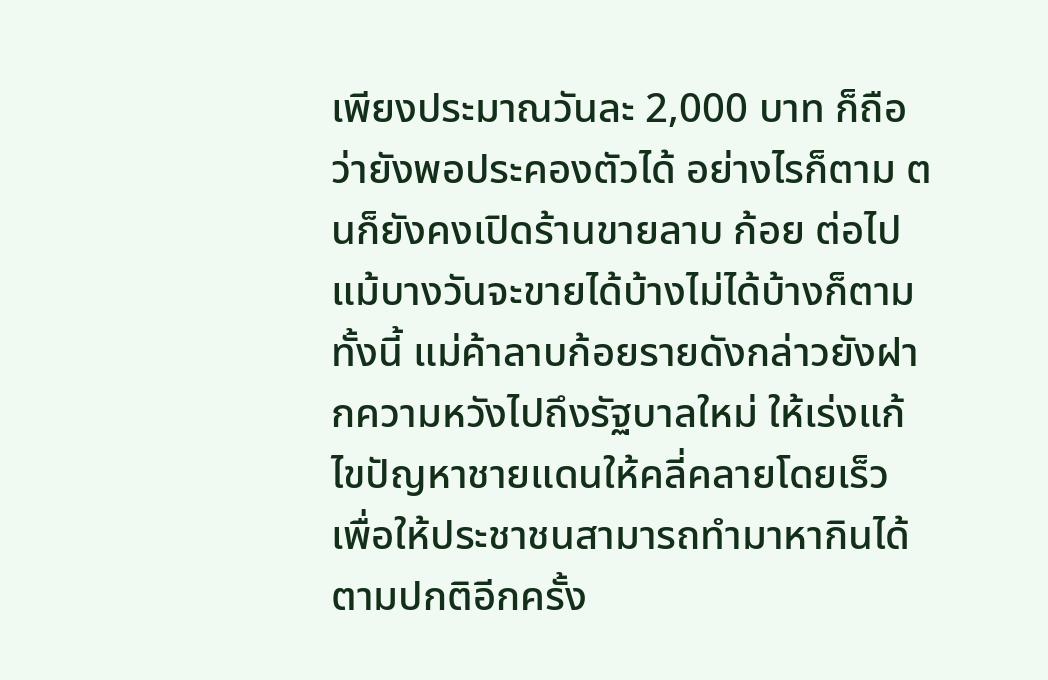เพียงประมาณวันละ 2,000 บาท ก็ถือว่ายังพอประคองตัวได้ อย่างไรก็ตาม ตนก็ยังคงเปิดร้านขายลาบ ก้อย ต่อไป แม้บางวันจะขายได้บ้างไม่ได้บ้างก็ตาม
ทั้งนี้ แม่ค้าลาบก้อยรายดังกล่าวยังฝากความหวังไปถึงรัฐบาลใหม่ ให้เร่งแก้ไขปัญหาชายแดนให้คลี่คลายโดยเร็ว เพื่อให้ประชาชนสามารถทำมาหากินได้ตามปกติอีกครั้ง